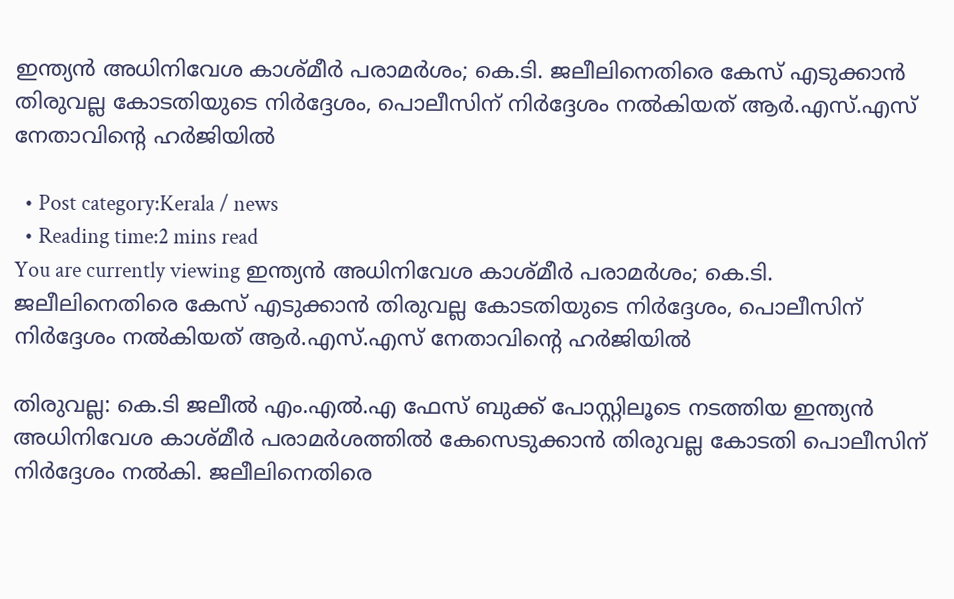ഇന്ത്യന്‍ അധിനിവേശ കാശ്മീര്‍ പരാമര്‍ശം; കെ.ടി. ജലീലിനെതിരെ കേസ് എടുക്കാന്‍ തിരുവല്ല കോടതിയുടെ നിര്‍ദ്ദേശം, പൊലീസിന് നിര്‍ദ്ദേശം നല്‍കിയത് ആര്‍.എസ്‌.എസ് നേതാവിൻ്റെ ഹര്‍ജിയില്‍

  • Post category:Kerala / news
  • Reading time:2 mins read
You are currently viewing ഇന്ത്യന്‍ അധിനിവേശ കാശ്മീര്‍ പരാമര്‍ശം; കെ.ടി. ജലീലിനെതിരെ കേസ് എടുക്കാന്‍ തിരുവല്ല കോടതിയുടെ നിര്‍ദ്ദേശം, പൊലീസിന് നിര്‍ദ്ദേശം നല്‍കിയത് ആര്‍.എസ്‌.എസ് നേതാവിൻ്റെ ഹര്‍ജിയില്‍

തിരുവല്ല: കെ.ടി ജലീല്‍ എം.എ‍ല്‍.എ ഫേസ് ബുക്ക് പോസ്റ്റിലൂടെ നടത്തിയ ഇന്ത്യന്‍ അധിനിവേശ കാശ്മീര്‍ പരാമര്‍ശത്തില്‍ കേസെടുക്കാന്‍ തിരുവല്ല കോടതി പൊലീസിന് നിര്‍ദ്ദേശം നല്‍കി. ജലീലിനെതിരെ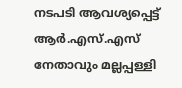നടപടി ആവശ്യപ്പെട്ട് ആര്‍.എസ്‌.എസ് നേതാവും മല്ലപ്പള്ളി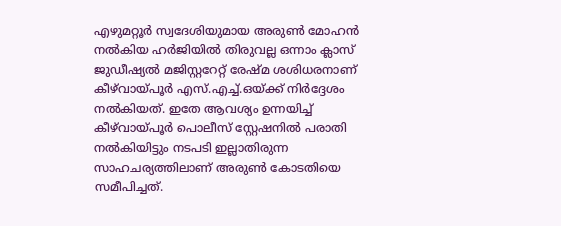എഴുമറ്റൂര്‍ സ്വദേശിയുമായ അരുണ്‍ മോഹന്‍ നല്‍കിയ ഹര്‍ജിയില്‍ തിരുവല്ല ഒന്നാം ക്ലാസ് ജുഡീഷ്യല്‍ മജിസ്റ്ററേറ്റ് രേഷ്മ ശശിധരനാണ് കീഴ്‌വായ്പൂർ എസ്.എച്ച്‌.ഒയ്ക്ക് നിര്‍ദ്ദേശം നല്‍കിയത്. ഇതേ ആവശ്യം ഉന്നയിച്ച്‌ കീഴ്‌വായ്പൂര്‍ പൊലീസ് സ്റ്റേഷനില്‍ പരാതി നല്‍കിയിട്ടും നടപടി ഇല്ലാതിരുന്ന സാഹചര്യത്തിലാണ് അരുണ്‍ കോടതിയെ സമീപിച്ചത്.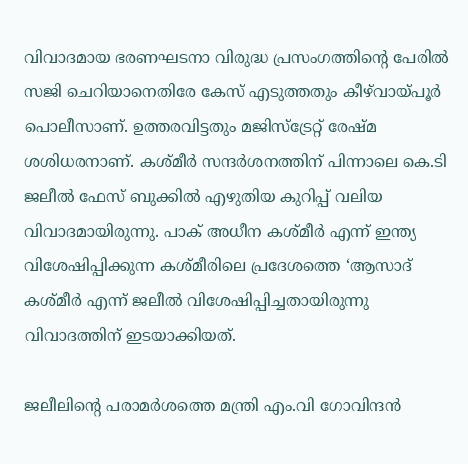വിവാദമായ ഭരണഘടനാ വിരുദ്ധ പ്രസംഗത്തിൻ്റെ പേരില്‍ സജി ചെറിയാനെതിരേ കേസ് എടുത്തതും കീഴ്‌വായ്പൂര്‍ പൊലീസാണ്. ഉത്തരവിട്ടതും മജിസ്ട്രേറ്റ് രേഷ്മ ശശിധരനാണ്. കശ്മീര്‍ സന്ദര്‍ശനത്തിന് പിന്നാലെ കെ.ടി ജലീല്‍ ഫേസ്‌ ബുക്കില്‍ എഴുതിയ കുറിപ്പ് വലിയ വിവാദമായിരുന്നു. പാക് അധീന കശ്മീര്‍ എന്ന് ഇന്ത്യ വിശേഷിപ്പിക്കുന്ന കശ്മീരിലെ പ്രദേശത്തെ ‘ആസാദ് കശ്മീര്‍ എന്ന് ജലീല്‍ വിശേഷിപ്പിച്ചതായിരുന്നു വിവാദത്തിന് ഇടയാക്കിയത്.

ജലീലിൻ്റെ പരാമര്‍ശത്തെ മന്ത്രി എം.വി ഗോവിന്ദന്‍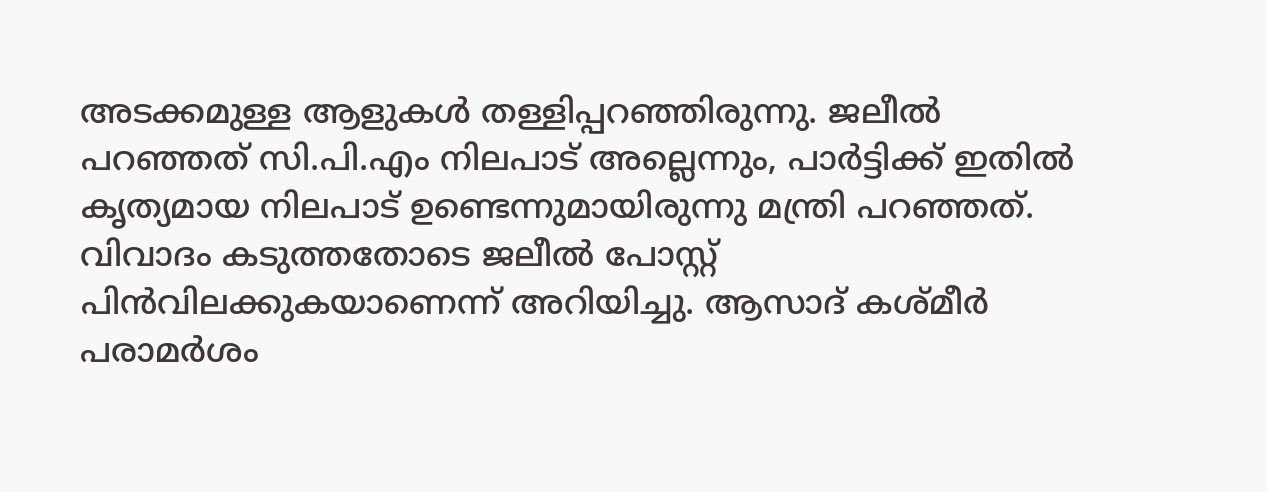അടക്കമുള്ള ആളുകള്‍ തള്ളിപ്പറഞ്ഞിരുന്നു. ജലീല്‍ പറഞ്ഞത് സി.പി.എം നിലപാട് അല്ലെന്നും, പാര്‍ട്ടിക്ക് ഇതില്‍ കൃത്യമായ നിലപാട് ഉണ്ടെന്നുമായിരുന്നു മന്ത്രി പറഞ്ഞത്. വിവാദം കടുത്തതോടെ ജലീല്‍ പോസ്റ്റ് പിന്‍വിലക്കുകയാണെന്ന് അറിയിച്ചു. ആസാദ് കശ്മീര്‍ പരാമര്‍ശം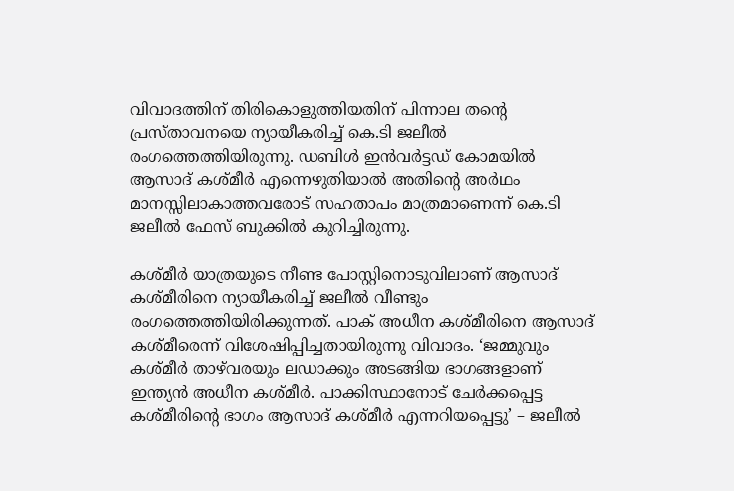വിവാദത്തിന് തിരികൊളുത്തിയതിന് പിന്നാല തൻ്റെ പ്രസ്താവനയെ ന്യായീകരിച്ച്‌ കെ.ടി ജലീല്‍ രംഗത്തെത്തിയിരുന്നു. ഡബിള്‍ ഇന്‍വര്‍ട്ടഡ് കോമയില്‍ ആസാദ് കശ്മീര്‍ എന്നെഴുതിയാല്‍ അതിൻ്റെ അര്‍ഥം മാനസ്സിലാകാത്തവരോട് സഹതാപം മാത്രമാണെന്ന് കെ.ടി ജലീല്‍ ഫേസ്‌ ബുക്കില്‍ കുറിച്ചിരുന്നു.

കശ്മീര്‍ യാത്രയുടെ നീണ്ട പോസ്റ്റിനൊടുവിലാണ് ആസാദ് കശ്മീരിനെ ന്യായീകരിച്ച്‌ ജലീല്‍ വീണ്ടും രംഗത്തെത്തിയിരിക്കുന്നത്. പാക് അധീന കശ്മീരിനെ ആസാദ് കശ്മീരെന്ന് വിശേഷിപ്പിച്ചതായിരുന്നു വിവാദം. ‘ജമ്മുവും കശ്മീര്‍ താഴ്‌വരയും ലഡാക്കും അടങ്ങിയ ഭാഗങ്ങളാണ് ഇന്ത്യന്‍ അധീന കശ്മീര്‍. പാക്കിസ്ഥാനോട് ചേര്‍ക്കപ്പെട്ട കശ്മീരിൻ്റെ ഭാഗം ആസാദ് കശ്മീര്‍ എന്നറിയപ്പെട്ടു’ – ജലീല്‍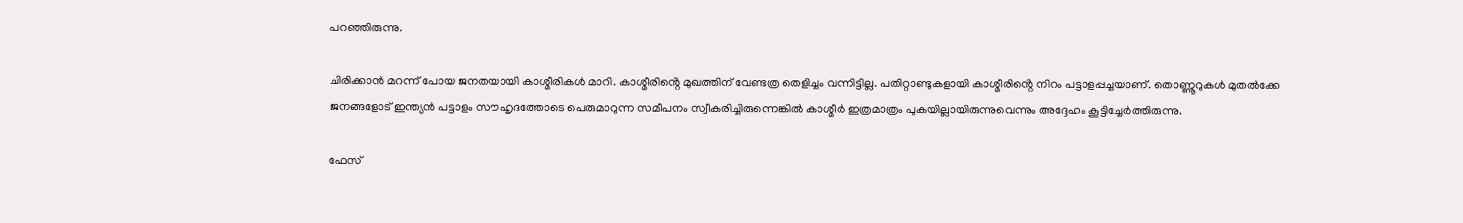പറഞ്ഞിരുന്നു.

ചിരിക്കാന്‍ മറന്ന് പോയ ജനതയായി കാശ്മീരികള്‍ മാറി. കാശ്മീരിൻ്റെ മുഖത്തിന് വേണ്ടത്ര തെളിച്ചം വന്നിട്ടില്ല. പതിറ്റാണ്ടുകളായി കാശ്മീരിൻ്റെ നിറം പട്ടാളപ്പച്ചയാണ്. തൊണ്ണൂറുകള്‍ മുതല്‍ക്കേ ജനങ്ങളോട് ഇന്ത്യന്‍ പട്ടാളം സൗഹൃദത്തോടെ പെരുമാറുന്ന സമീപനം സ്വീകരിച്ചിരുന്നെങ്കില്‍ കാശ്മീര്‍ ഇത്രമാത്രം പുകയില്ലായിരുന്നുവെന്നും അദ്ദേഹം കൂട്ടിച്ചേര്‍ത്തിരുന്നു.

ഫേസ്‌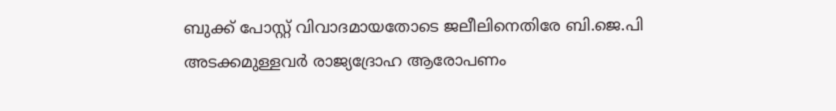ബുക്ക് പോസ്റ്റ് വിവാദമായതോടെ ജലീലിനെതിരേ ബി.ജെ.പി അടക്കമുള്ളവര്‍ രാജ്യദ്രോഹ ആരോപണം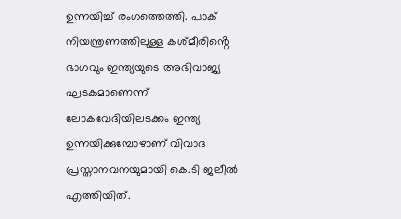ഉന്നയിച്ച്‌ രംഗത്തെത്തി. പാക് നിയന്ത്രണത്തിലുള്ള കശ്മീരിൻ്റെ ഭാഗവും ഇന്ത്യയുടെ അഭിവാജ്യ ഘടകമാണെന്ന് ലോകവേദിയിലടക്കം ഇന്ത്യ ഉന്നയിക്കുമ്പോഴാണ് വിവാദ പ്രസ്താനവനയുമായി കെ.ടി ജലീല്‍ എത്തിയിത്.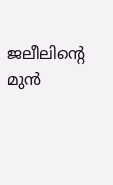ജലീലിൻ്റെ മുന്‍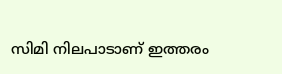സിമി നിലപാടാണ് ഇത്തരം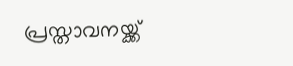പ്രസ്താവനയ്ക്ക്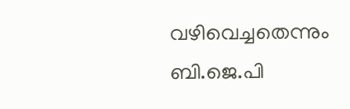വഴിവെച്ചതെന്നും ബി.ജെ.പി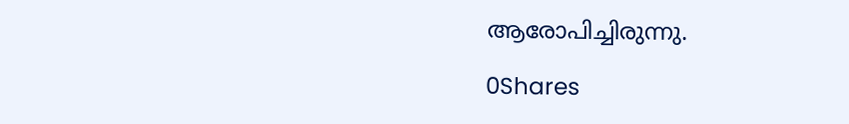ആരോപിച്ചിരുന്നു.

0Shares